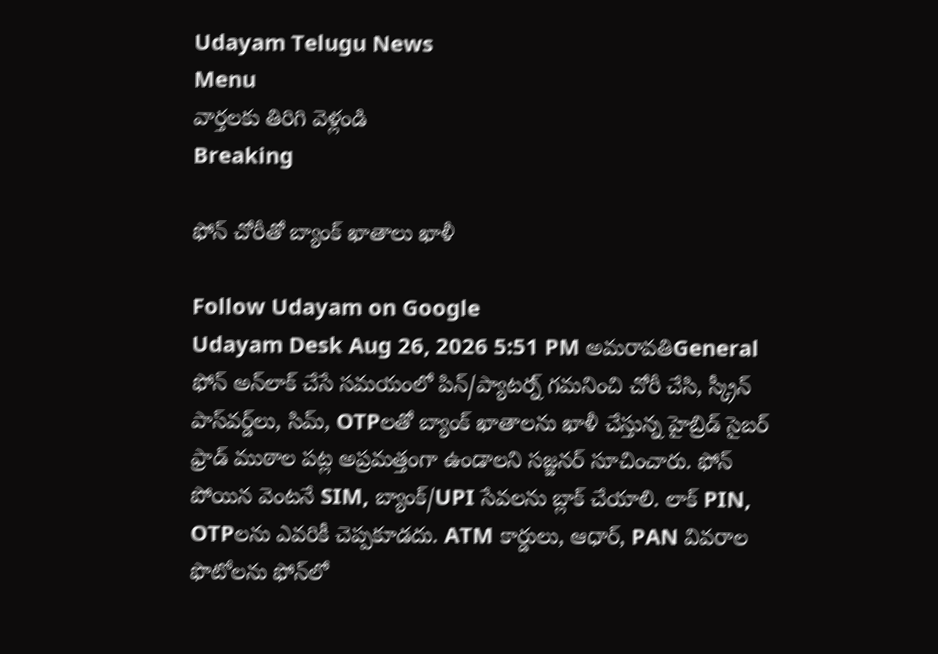Udayam Telugu News
Menu
వార్తలకు తిరిగి వెళ్లండి
Breaking

ఫోన్ చోరీతో బ్యాంక్ ఖాతాలు ఖాళీ

Follow Udayam on Google
Udayam Desk Aug 26, 2026 5:51 PM అమరావతిGeneral
ఫోన్ అన్‌లాక్ చేసే సమయంలో పిన్/ప్యాటర్న్ గమనించి చోరీ చేసి, స్క్రీన్ పాస్‌వర్డ్‌లు, సిమ్, OTPలతో బ్యాంక్ ఖాతాలను ఖాళీ చేస్తున్న హైబ్రిడ్ సైబర్ ఫ్రాడ్ ముఠాల పట్ల అప్రమత్తంగా ఉండాలని సజ్జనర్ సూచించారు. ఫోన్ పోయిన వెంటనే SIM, బ్యాంక్/UPI సేవలను బ్లాక్ చేయాలి. లాక్ PIN, OTPలను ఎవరికీ చెప్పకూడదు. ATM కార్డులు, ఆధార్, PAN వివరాల ఫొటోలను ఫోన్‌లో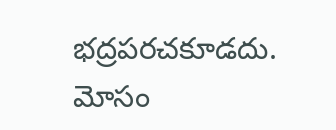భద్రపరచకూడదు. మోసం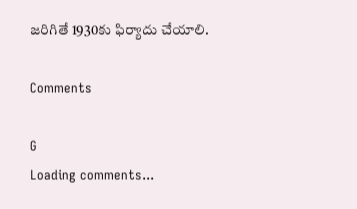జరిగితే 1930కు ఫిర్యాదు చేయాలి.

Comments

G
Loading comments...